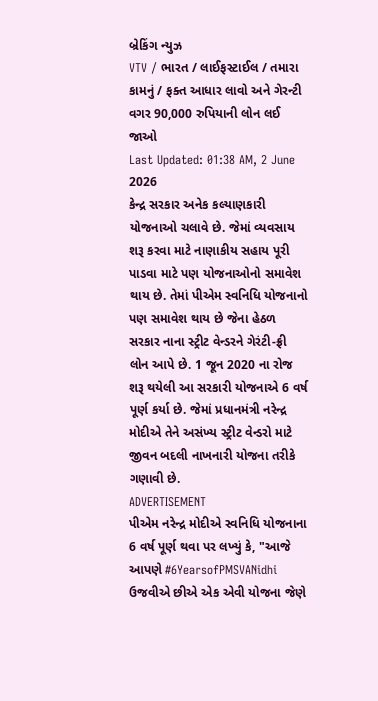બ્રેકિંગ ન્યુઝ
VTV / ભારત / લાઈફસ્ટાઈલ / તમારા કામનું / ફક્ત આધાર લાવો અને ગેરન્ટી વગર 90,000 રુપિયાની લોન લઈ જાઓ
Last Updated: 01:38 AM, 2 June 2026
કેન્દ્ર સરકાર અનેક કલ્યાણકારી યોજનાઓ ચલાવે છે. જેમાં વ્યવસાય શરૂ કરવા માટે નાણાકીય સહાય પૂરી પાડવા માટે પણ યોજનાઓનો સમાવેશ થાય છે. તેમાં પીએમ સ્વનિધિ યોજનાનો પણ સમાવેશ થાય છે જેના હેઠળ સરકાર નાના સ્ટ્રીટ વેન્ડરને ગેરંટી-ફ્રી લોન આપે છે. 1 જૂન 2020 ના રોજ શરૂ થયેલી આ સરકારી યોજનાએ 6 વર્ષ પૂર્ણ કર્યા છે. જેમાં પ્રધાનમંત્રી નરેન્દ્ર મોદીએ તેને અસંખ્ય સ્ટ્રીટ વેન્ડરો માટે જીવન બદલી નાખનારી યોજના તરીકે ગણાવી છે.
ADVERTISEMENT
પીએમ નરેન્દ્ર મોદીએ સ્વનિધિ યોજનાના 6 વર્ષ પૂર્ણ થવા પર લખ્યું કે, "આજે આપણે #6YearsofPMSVANidhi ઉજવીએ છીએ એક એવી યોજના જેણે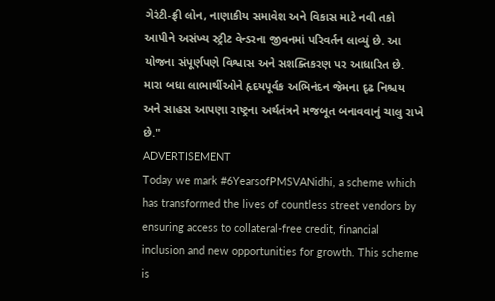ગેરંટી-ફ્રી લોન, નાણાકીય સમાવેશ અને વિકાસ માટે નવી તકો આપીને અસંખ્ય સ્ટ્રીટ વેન્ડરના જીવનમાં પરિવર્તન લાવ્યું છે. આ યોજના સંપૂર્ણપણે વિશ્વાસ અને સશક્તિકરણ પર આધારિત છે. મારા બધા લાભાર્થીઓને હૃદયપૂર્વક અભિનંદન જેમના દૃઢ નિશ્ચય અને સાહસ આપણા રાષ્ટ્રના અર્થતંત્રને મજબૂત બનાવવાનું ચાલુ રાખે છે."
ADVERTISEMENT
Today we mark #6YearsofPMSVANidhi, a scheme which has transformed the lives of countless street vendors by ensuring access to collateral-free credit, financial inclusion and new opportunities for growth. This scheme is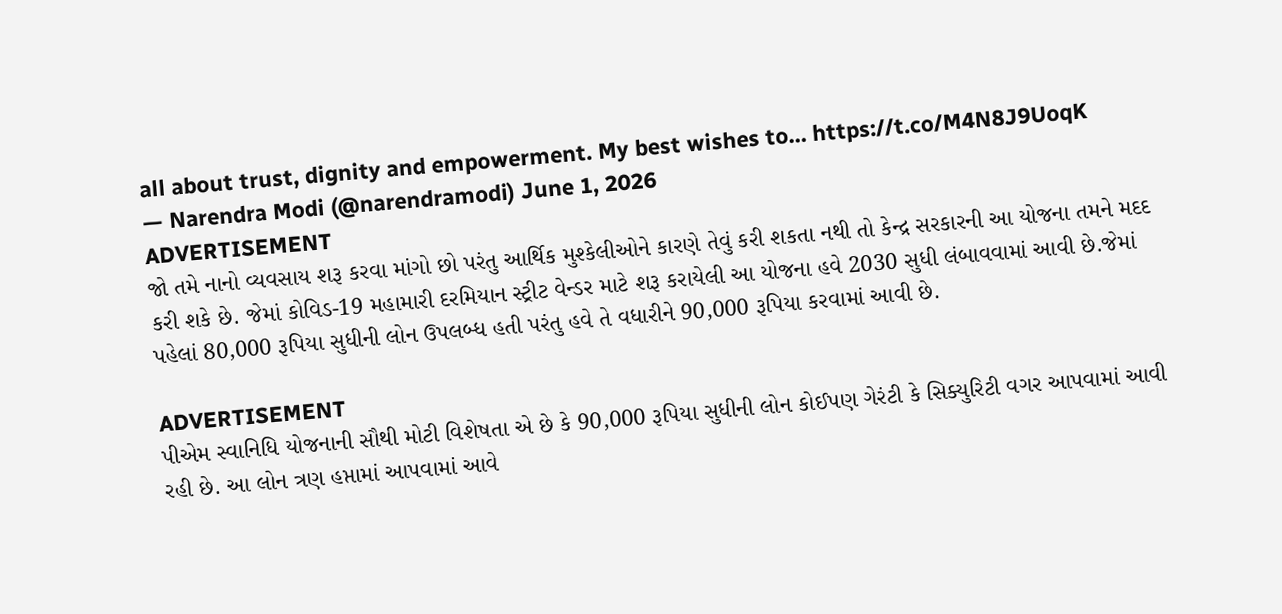all about trust, dignity and empowerment. My best wishes to… https://t.co/M4N8J9UoqK
— Narendra Modi (@narendramodi) June 1, 2026
ADVERTISEMENT
જો તમે નાનો વ્યવસાય શરૂ કરવા માંગો છો પરંતુ આર્થિક મુશ્કેલીઓને કારણે તેવું કરી શકતા નથી તો કેન્દ્ર સરકારની આ યોજના તમને મદદ કરી શકે છે. જેમાં કોવિડ-19 મહામારી દરમિયાન સ્ટ્રીટ વેન્ડર માટે શરૂ કરાયેલી આ યોજના હવે 2030 સુધી લંબાવવામાં આવી છે.જેમાં પહેલાં 80,000 રૂપિયા સુધીની લોન ઉપલબ્ધ હતી પરંતુ હવે તે વધારીને 90,000 રૂપિયા કરવામાં આવી છે.

ADVERTISEMENT
પીએમ સ્વાનિધિ યોજનાની સૌથી મોટી વિશેષતા એ છે કે 90,000 રૂપિયા સુધીની લોન કોઈપણ ગેરંટી કે સિક્યુરિટી વગર આપવામાં આવી રહી છે. આ લોન ત્રણ હપ્તામાં આપવામાં આવે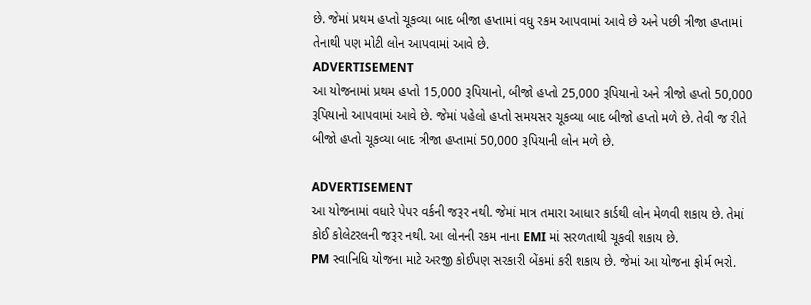છે. જેમાં પ્રથમ હપ્તો ચૂકવ્યા બાદ બીજા હપ્તામાં વધુ રકમ આપવામાં આવે છે અને પછી ત્રીજા હપ્તામાં તેનાથી પણ મોટી લોન આપવામાં આવે છે.
ADVERTISEMENT
આ યોજનામાં પ્રથમ હપ્તો 15,000 રૂપિયાનો, બીજો હપ્તો 25,000 રૂપિયાનો અને ત્રીજો હપ્તો 50,000 રૂપિયાનો આપવામાં આવે છે. જેમાં પહેલો હપ્તો સમયસર ચૂકવ્યા બાદ બીજો હપ્તો મળે છે. તેવી જ રીતે બીજો હપ્તો ચૂકવ્યા બાદ ત્રીજા હપ્તામાં 50,000 રૂપિયાની લોન મળે છે.

ADVERTISEMENT
આ યોજનામાં વધારે પેપર વર્કની જરૂર નથી. જેમાં માત્ર તમારા આધાર કાર્ડથી લોન મેળવી શકાય છે. તેમાં કોઈ કોલેટરલની જરૂર નથી. આ લોનની રકમ નાના EMI માં સરળતાથી ચૂકવી શકાય છે.
PM સ્વાનિધિ યોજના માટે અરજી કોઈપણ સરકારી બેંકમાં કરી શકાય છે. જેમાં આ યોજના ફોર્મ ભરો.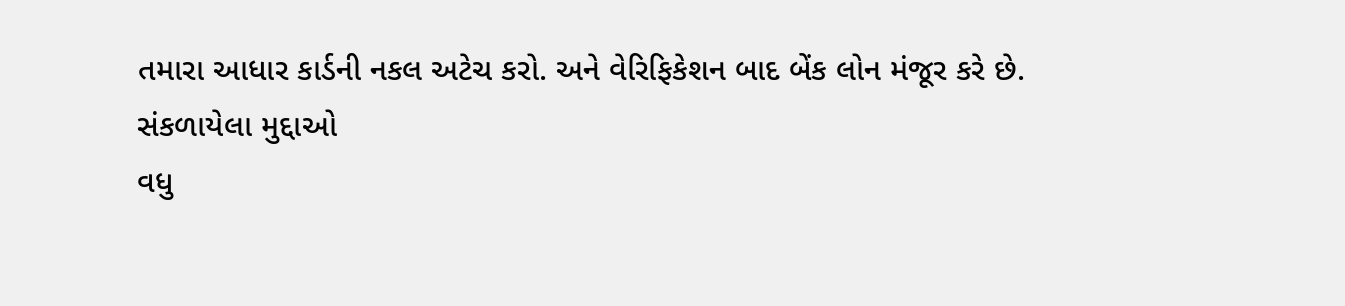તમારા આધાર કાર્ડની નકલ અટેચ કરો. અને વેરિફિકેશન બાદ બેંક લોન મંજૂર કરે છે.
સંકળાયેલા મુદ્દાઓ
વધુ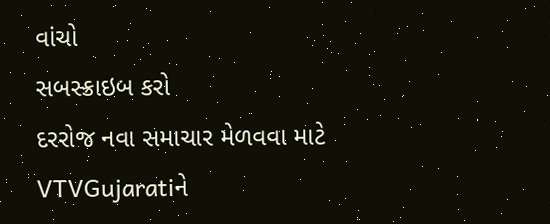વાંચો
સબસ્ક્રાઇબ કરો
દરરોજ નવા સમાચાર મેળવવા માટે VTVGujaratiને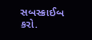સબસ્ક્રાઈબ કરો.